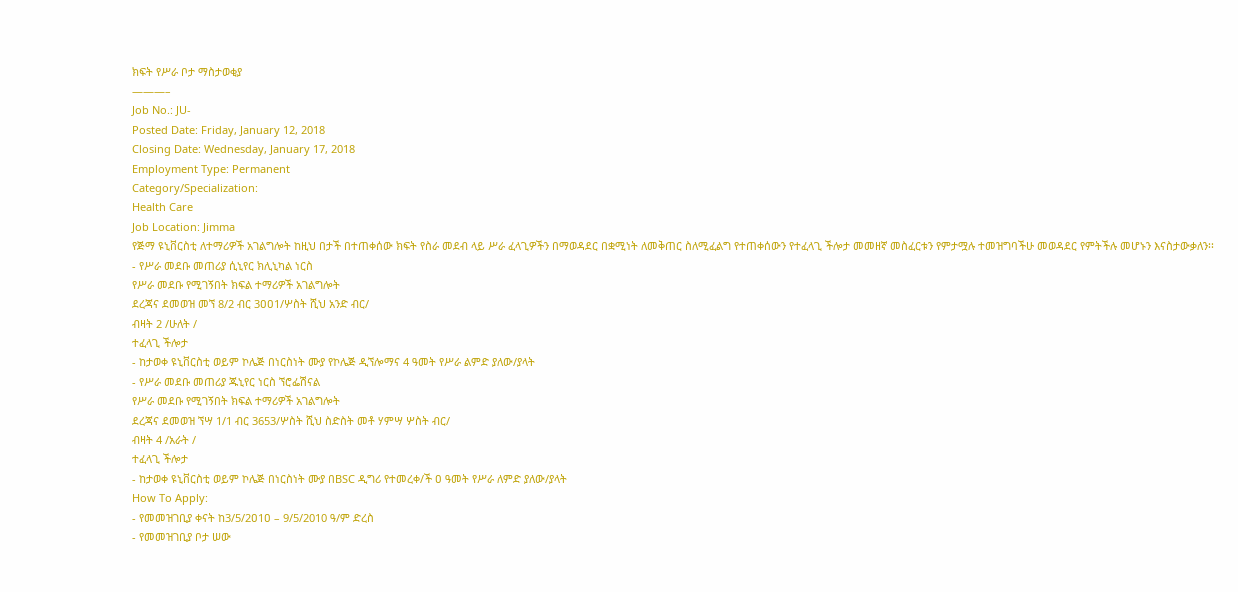ክፍት የሥራ ቦታ ማስታወቂያ
———–
Job No.: JU-
Posted Date: Friday, January 12, 2018
Closing Date: Wednesday, January 17, 2018
Employment Type: Permanent
Category/Specialization:
Health Care
Job Location: Jimma
የጅማ ዩኒቨርስቲ ለተማሪዎች አገልግሎት ከዚህ በታች በተጠቀሰው ክፍት የስራ መደብ ላይ ሥራ ፈላጊዎችን በማወዳደር በቋሚነት ለመቅጠር ስለሚፈልግ የተጠቀሰውን የተፈላጊ ችሎታ መመዘኛ መስፈርቱን የምታሟሉ ተመዝግባችሁ መወዳደር የምትችሉ መሆኑን እናስታውቃለን፡፡
- የሥራ መደቡ መጠሪያ ሲኒየር ክሊኒካል ነርስ
የሥራ መደቡ የሚገኝበት ክፍል ተማሪዎች አገልግሎት
ደረጃና ደመወዝ መኘ 8/2 ብር 3ዐዐ1/ሦስት ሺህ አንድ ብር/
ብዛት 2 /ሁለት /
ተፈላጊ ችሎታ
- ከታወቀ ዩኒቨርስቲ ወይም ኮሌጅ በነርስነት ሙያ የኮሌጅ ዲኘሎማና 4 ዓመት የሥራ ልምድ ያለው/ያላት
- የሥራ መደቡ መጠሪያ ጁኒየር ነርስ ኘሮፌሽናል
የሥራ መደቡ የሚገኝበት ክፍል ተማሪዎች አገልግሎት
ደረጃና ደመወዝ ኘሣ 1/1 ብር 3653/ሦስት ሺህ ስድስት መቶ ሃምሣ ሦስት ብር/
ብዛት 4 /አራት /
ተፈላጊ ችሎታ
- ከታወቀ ዩኒቨርስቲ ወይም ኮሌጅ በነርስነት ሙያ በBSC ዲግሪ የተመረቀ/ች ዐ ዓመት የሥራ ለምድ ያለው/ያላት
How To Apply:
- የመመዝገቢያ ቀናት ከ3/5/2ዐ1ዐ – 9/5/2010 ዓ/ም ድረስ
- የመመዝገቢያ ቦታ ሠው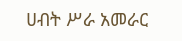ሀብት ሥራ አመራር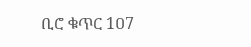ቢሮ ቁጥር 1ዐ7